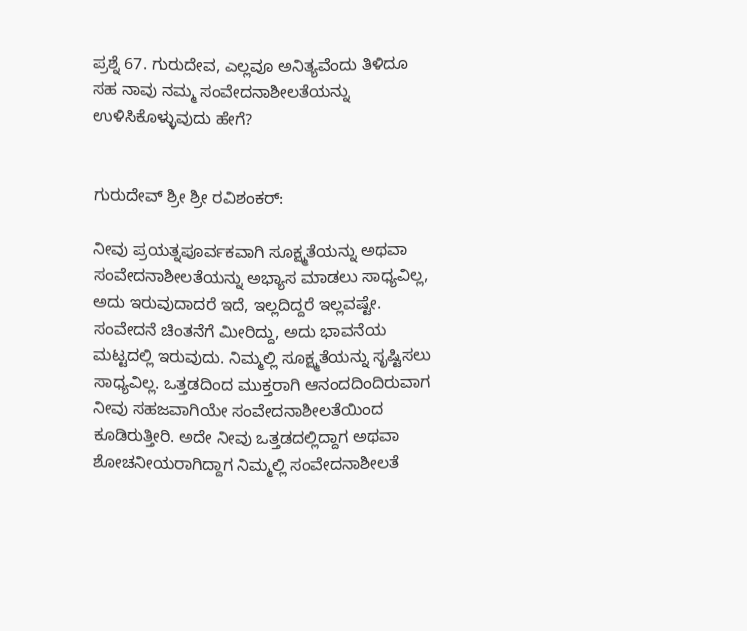ಪ್ರಶ್ನೆ 67. ಗುರುದೇವ, ಎಲ್ಲವೂ ಅನಿತ್ಯವೆಂದು ತಿಳಿದೂ ಸಹ ನಾವು ನಮ್ಮ ಸಂವೇದನಾಶೀಲತೆಯನ್ನು ಉಳಿಸಿಕೊಳ್ಳುವುದು ಹೇಗೆ?


ಗುರುದೇವ್ ಶ್ರೀ ಶ್ರೀ ರವಿಶಂಕರ್:

ನೀವು ಪ್ರಯತ್ನಪೂರ್ವಕವಾಗಿ ಸೂಕ್ಷ್ಮತೆಯನ್ನು ಅಥವಾ ಸಂವೇದನಾಶೀಲತೆಯನ್ನು ಅಭ್ಯಾಸ ಮಾಡಲು ಸಾಧ್ಯವಿಲ್ಲ, ಅದು ಇರುವುದಾದರೆ ಇದೆ, ಇಲ್ಲದಿದ್ದರೆ ಇಲ್ಲವಷ್ಟೇ. ಸಂವೇದನೆ ಚಿಂತನೆಗೆ ಮೀರಿದ್ದು, ಅದು ಭಾವನೆಯ ಮಟ್ಟದಲ್ಲಿ ಇರುವುದು. ನಿಮ್ಮಲ್ಲಿ ಸೂಕ್ಷ್ಮತೆಯನ್ನು ಸೃಷ್ಟಿಸಲು ಸಾಧ್ಯವಿಲ್ಲ. ಒತ್ತಡದಿಂದ ಮುಕ್ತರಾಗಿ ಆನಂದದಿಂದಿರುವಾಗ ನೀವು ಸಹಜವಾಗಿಯೇ ಸಂವೇದನಾಶೀಲತೆಯಿಂದ ಕೂಡಿರುತ್ತೀರಿ. ಅದೇ ನೀವು ಒತ್ತಡದಲ್ಲಿದ್ದಾಗ ಅಥವಾ ಶೋಚನೀಯರಾಗಿದ್ದಾಗ ನಿಮ್ಮಲ್ಲಿ ಸಂವೇದನಾಶೀಲತೆ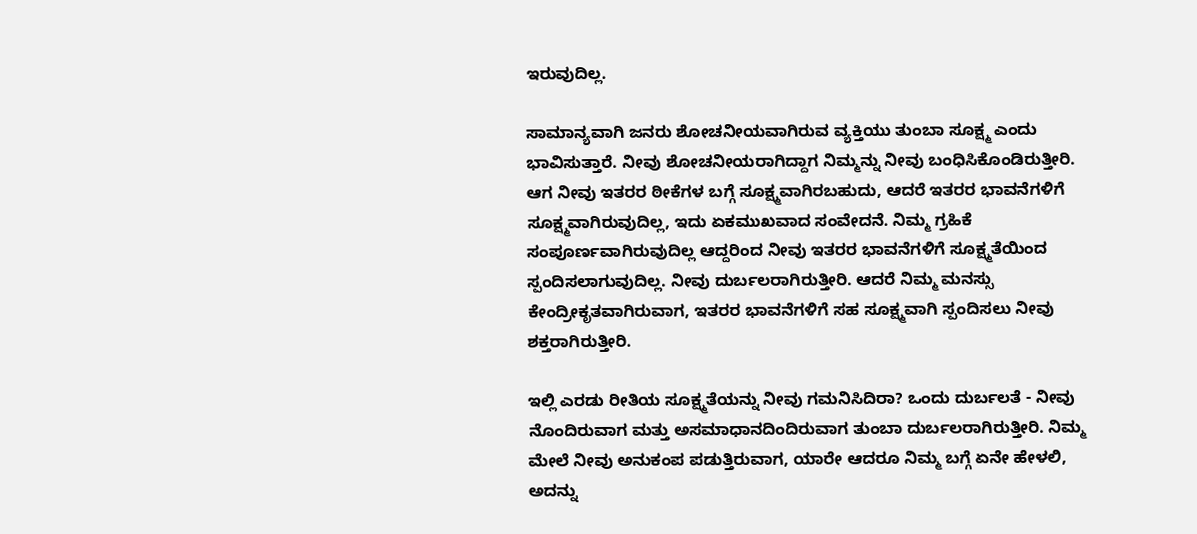ಇರುವುದಿಲ್ಲ.

ಸಾಮಾನ್ಯವಾಗಿ ಜನರು ಶೋಚನೀಯವಾಗಿರುವ ವ್ಯಕ್ತಿಯು ತುಂಬಾ ಸೂಕ್ಷ್ಮ ಎಂದು ಭಾವಿಸುತ್ತಾರೆ. ನೀವು ಶೋಚನೀಯರಾಗಿದ್ದಾಗ ನಿಮ್ಮನ್ನು ನೀವು ಬಂಧಿಸಿಕೊಂಡಿರುತ್ತೀರಿ. ಆಗ ನೀವು ಇತರರ ಠೀಕೆಗಳ ಬಗ್ಗೆ ಸೂಕ್ಷ್ಮವಾಗಿರಬಹುದು, ಆದರೆ ಇತರರ ಭಾವನೆಗಳಿಗೆ ಸೂಕ್ಷ್ಮವಾಗಿರುವುದಿಲ್ಲ, ಇದು ಏಕಮುಖವಾದ ಸಂವೇದನೆ. ನಿಮ್ಮ ಗ್ರಹಿಕೆ ಸಂಪೂರ್ಣವಾಗಿರುವುದಿಲ್ಲ ಆದ್ದರಿಂದ ನೀವು ಇತರರ ಭಾವನೆಗಳಿಗೆ ಸೂಕ್ಷ್ಮತೆಯಿಂದ ಸ್ಪಂದಿಸಲಾಗುವುದಿಲ್ಲ. ನೀವು ದುರ್ಬಲರಾಗಿರುತ್ತೀರಿ. ಆದರೆ ನಿಮ್ಮ ಮನಸ್ಸು ಕೇಂದ್ರೀಕೃತವಾಗಿರುವಾಗ, ಇತರರ ಭಾವನೆಗಳಿಗೆ ಸಹ ಸೂಕ್ಷ್ಮವಾಗಿ ಸ್ಪಂದಿಸಲು ನೀವು ಶಕ್ತರಾಗಿರುತ್ತೀರಿ.

ಇಲ್ಲಿ ಎರಡು ರೀತಿಯ ಸೂಕ್ಷ್ಮತೆಯನ್ನು ನೀವು ಗಮನಿಸಿದಿರಾ? ಒಂದು ದುರ್ಬಲತೆ - ನೀವು ನೊಂದಿರುವಾಗ ಮತ್ತು ಅಸಮಾಧಾನದಿಂದಿರುವಾಗ ತುಂಬಾ ದುರ್ಬಲರಾಗಿರುತ್ತೀರಿ. ನಿಮ್ಮ ಮೇಲೆ ನೀವು ಅನುಕಂಪ ಪಡುತ್ತಿರುವಾಗ, ಯಾರೇ ಆದರೂ ನಿಮ್ಮ ಬಗ್ಗೆ ಏನೇ ಹೇಳಲಿ, ಅದನ್ನು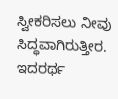ಸ್ವೀಕರಿಸಲು ನೀವು ಸಿದ್ಧವಾಗಿರುತ್ತೀರ. ಇದರರ್ಥ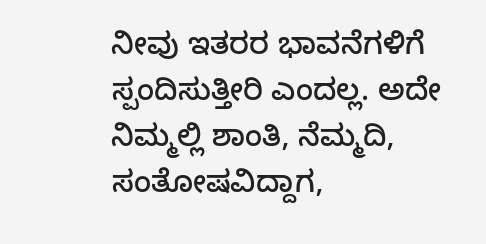ನೀವು ಇತರರ ಭಾವನೆಗಳಿಗೆ ಸ್ಪಂದಿಸುತ್ತೀರಿ ಎಂದಲ್ಲ. ಅದೇ ನಿಮ್ಮಲ್ಲಿ ಶಾಂತಿ, ನೆಮ್ಮದಿ, ಸಂತೋಷವಿದ್ದಾಗ,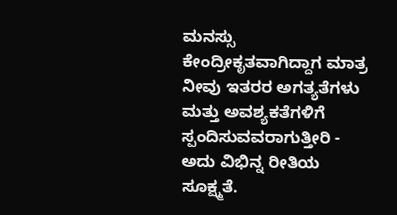ಮನಸ್ಸು ಕೇಂದ್ರೀಕೃತವಾಗಿದ್ದಾಗ ಮಾತ್ರ ನೀವು ಇತರರ ಅಗತ್ಯತೆಗಳು ಮತ್ತು ಅವಶ್ಯಕತೆಗಳಿಗೆ ಸ್ಪಂದಿಸುವವರಾಗುತ್ತೀರಿ - ಅದು ವಿಭಿನ್ನ ರೀತಿಯ ಸೂಕ್ಷ್ಮತೆ.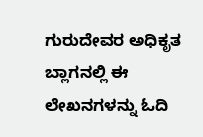ಗುರುದೇವರ ಅಧಿಕೃತ ಬ್ಲಾಗನಲ್ಲಿ ಈ ಲೇಖನಗಳನ್ನು ಓದಿ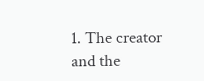1. The creator and the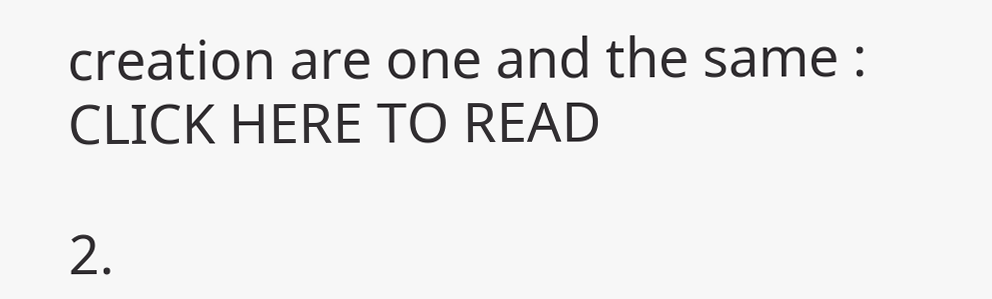creation are one and the same : CLICK HERE TO READ

2.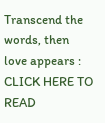Transcend the words, then love appears : CLICK HERE TO READ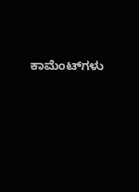ಕಾಮೆಂಟ್‌ಗಳು